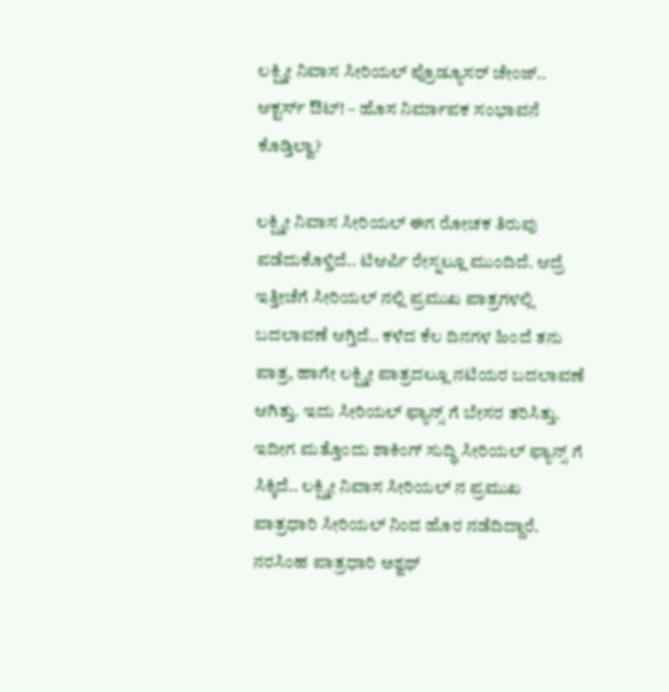ಲಕ್ಷ್ಮೀ ನಿವಾಸ ಸೀರಿಯಲ್ ಪ್ರೊಡ್ಯೂಸರ್ ಚೇಂಜ್.. ಆಕ್ಟರ್ಸ್ ಔಟ್! – ಹೊಸ ನಿರ್ಮಾಪಕ ಸಂಭಾವನೆ ಕೊಡ್ತಿಲ್ವಾ?

ಲಕ್ಷ್ಮೀ ನಿವಾಸ ಸೀರಿಯಲ್ ಈಗ ರೋಚಕ ತಿರುವು ಪಡೆದುಕೊಳ್ತಿದೆ.. ಟಿಆರ್ಪಿ ರೇಸ್ನಲ್ಲೂ ಮುಂದಿದೆ. ಆದ್ರೆ ಇತ್ತೀಚೆಗೆ ಸೀರಿಯಲ್ ನಲ್ಲಿ ಪ್ರಮುಖ ಪಾತ್ರಗಳಲ್ಲಿ ಬದಲಾವಣೆ ಆಗ್ತಿದೆ.. ಕಳೆದ ಕೆಲ ದಿನಗಳ ಹಿಂದೆ ತನು ಪಾತ್ರ, ಹಾಗೇ ಲಕ್ಷ್ಮೀ ಪಾತ್ರದಲ್ಲೂ ನಟಿಯರ ಬದಲಾವಣೆ ಆಗಿತ್ತು. ಇದು ಸೀರಿಯಲ್ ಫ್ಯಾನ್ಸ್ ಗೆ ಬೇಸರ ತರಿಸಿತ್ತು. ಇದೀಗ ಮತ್ತೊಂದು ಶಾಕಿಂಗ್ ಸುದ್ಧಿ ಸೀರಿಯಲ್ ಫ್ಯಾನ್ಸ್ ಗೆ ಸಿಕ್ಕಿದೆ.. ಲಕ್ಷ್ಮೀ ನಿವಾಸ ಸೀರಿಯಲ್ ನ ಪ್ರಮುಖ ಪಾತ್ರಧಾರಿ ಸೀರಿಯಲ್ ನಿಂದ ಹೊರ ನಡೆದಿದ್ದಾರೆ. ನರಸಿಂಹ ಪಾತ್ರಧಾರಿ ಅಶ್ವಥ್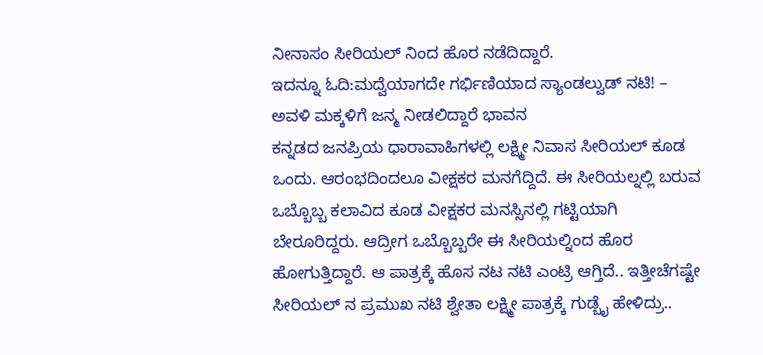ನೀನಾಸಂ ಸೀರಿಯಲ್ ನಿಂದ ಹೊರ ನಡೆದಿದ್ದಾರೆ.
ಇದನ್ನೂ ಓದಿ:ಮದ್ವೆಯಾಗದೇ ಗರ್ಭಿಣಿಯಾದ ಸ್ಯಾಂಡಲ್ವುಡ್ ನಟಿ! – ಅವಳಿ ಮಕ್ಕಳಿಗೆ ಜನ್ಮ ನೀಡಲಿದ್ದಾರೆ ಭಾವನ
ಕನ್ನಡದ ಜನಪ್ರಿಯ ಧಾರಾವಾಹಿಗಳಲ್ಲಿ ಲಕ್ಷ್ಮೀ ನಿವಾಸ ಸೀರಿಯಲ್ ಕೂಡ ಒಂದು. ಆರಂಭದಿಂದಲೂ ವೀಕ್ಷಕರ ಮನಗೆದ್ದಿದೆ. ಈ ಸೀರಿಯಲ್ನಲ್ಲಿ ಬರುವ ಒಬ್ಬೊಬ್ಬ ಕಲಾವಿದ ಕೂಡ ವೀಕ್ಷಕರ ಮನಸ್ಸಿನಲ್ಲಿ ಗಟ್ಟಿಯಾಗಿ ಬೇರೂರಿದ್ದರು. ಆದ್ರೀಗ ಒಬ್ಬೊಬ್ಬರೇ ಈ ಸೀರಿಯಲ್ನಿಂದ ಹೊರ ಹೋಗುತ್ತಿದ್ದಾರೆ. ಆ ಪಾತ್ರಕ್ಕೆ ಹೊಸ ನಟ ನಟಿ ಎಂಟ್ರಿ ಆಗ್ತಿದೆ.. ಇತ್ತೀಚೆಗಷ್ಟೇ ಸೀರಿಯಲ್ ನ ಪ್ರಮುಖ ನಟಿ ಶ್ವೇತಾ ಲಕ್ಷ್ಮೀ ಪಾತ್ರಕ್ಕೆ ಗುಡ್ಬೈ ಹೇಳಿದ್ರು..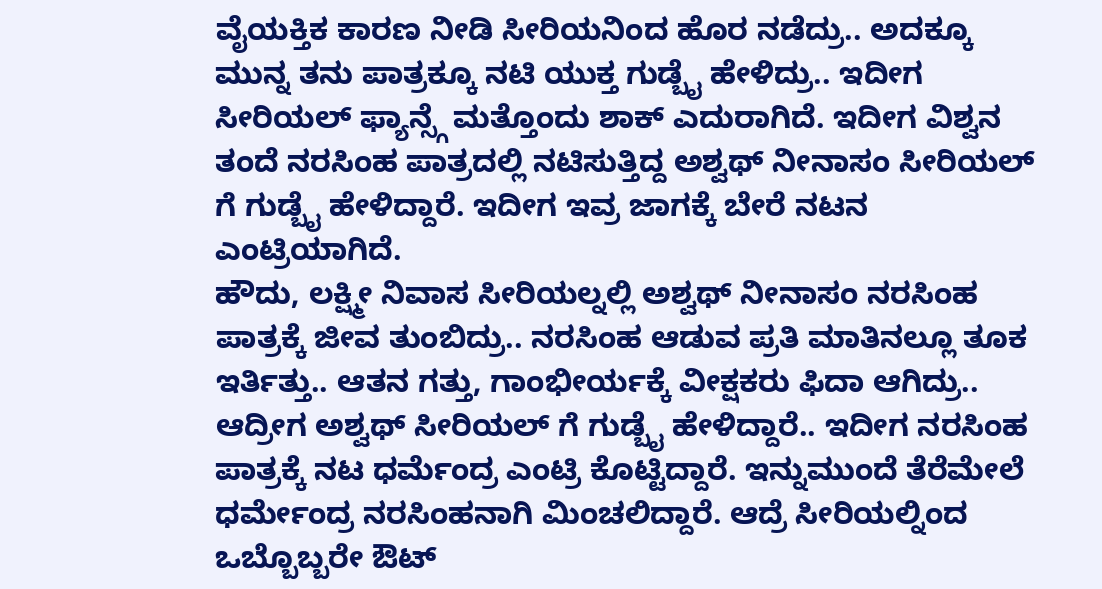ವೈಯಕ್ತಿಕ ಕಾರಣ ನೀಡಿ ಸೀರಿಯನಿಂದ ಹೊರ ನಡೆದ್ರು.. ಅದಕ್ಕೂ ಮುನ್ನ ತನು ಪಾತ್ರಕ್ಕೂ ನಟಿ ಯುಕ್ತ ಗುಡ್ಬೈ ಹೇಳಿದ್ರು.. ಇದೀಗ ಸೀರಿಯಲ್ ಫ್ಯಾನ್ಸ್ಗೆ ಮತ್ತೊಂದು ಶಾಕ್ ಎದುರಾಗಿದೆ. ಇದೀಗ ವಿಶ್ವನ ತಂದೆ ನರಸಿಂಹ ಪಾತ್ರದಲ್ಲಿ ನಟಿಸುತ್ತಿದ್ದ ಅಶ್ವಥ್ ನೀನಾಸಂ ಸೀರಿಯಲ್ ಗೆ ಗುಡ್ಬೈ ಹೇಳಿದ್ದಾರೆ. ಇದೀಗ ಇವ್ರ ಜಾಗಕ್ಕೆ ಬೇರೆ ನಟನ ಎಂಟ್ರಿಯಾಗಿದೆ.
ಹೌದು, ಲಕ್ಷ್ಮೀ ನಿವಾಸ ಸೀರಿಯಲ್ನಲ್ಲಿ ಅಶ್ವಥ್ ನೀನಾಸಂ ನರಸಿಂಹ ಪಾತ್ರಕ್ಕೆ ಜೀವ ತುಂಬಿದ್ರು.. ನರಸಿಂಹ ಆಡುವ ಪ್ರತಿ ಮಾತಿನಲ್ಲೂ ತೂಕ ಇರ್ತಿತ್ತು.. ಆತನ ಗತ್ತು, ಗಾಂಭೀರ್ಯಕ್ಕೆ ವೀಕ್ಷಕರು ಫಿದಾ ಆಗಿದ್ರು.. ಆದ್ರೀಗ ಅಶ್ವಥ್ ಸೀರಿಯಲ್ ಗೆ ಗುಡ್ಬೈ ಹೇಳಿದ್ದಾರೆ.. ಇದೀಗ ನರಸಿಂಹ ಪಾತ್ರಕ್ಕೆ ನಟ ಧರ್ಮೆಂದ್ರ ಎಂಟ್ರಿ ಕೊಟ್ಟಿದ್ದಾರೆ. ಇನ್ನುಮುಂದೆ ತೆರೆಮೇಲೆ ಧರ್ಮೇಂದ್ರ ನರಸಿಂಹನಾಗಿ ಮಿಂಚಲಿದ್ದಾರೆ. ಆದ್ರೆ ಸೀರಿಯಲ್ನಿಂದ ಒಬ್ಬೊಬ್ಬರೇ ಔಟ್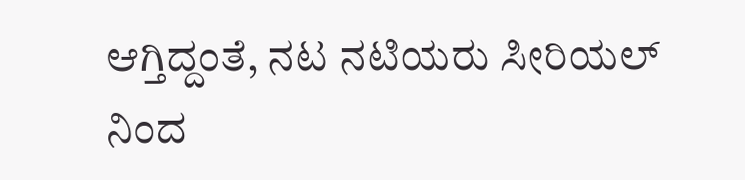ಆಗ್ತಿದ್ದಂತೆ, ನಟ ನಟಿಯರು ಸೀರಿಯಲ್ ನಿಂದ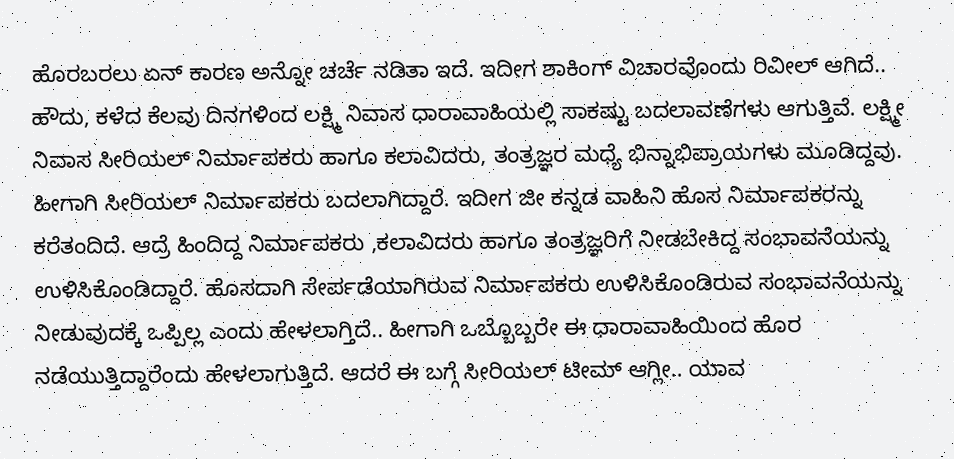ಹೊರಬರಲು ಏನ್ ಕಾರಣ ಅನ್ನೋ ಚರ್ಚೆ ನಡಿತಾ ಇದೆ. ಇದೀಗ ಶಾಕಿಂಗ್ ವಿಚಾರವೊಂದು ರಿವೀಲ್ ಆಗಿದೆ..
ಹೌದು, ಕಳೆದ ಕೆಲವು ದಿನಗಳಿಂದ ಲಕ್ಷ್ಮಿ ನಿವಾಸ ಧಾರಾವಾಹಿಯಲ್ಲಿ ಸಾಕಷ್ಟು ಬದಲಾವಣೆಗಳು ಆಗುತ್ತಿವೆ. ಲಕ್ಷ್ಮೀ ನಿವಾಸ ಸೀರಿಯಲ್ ನಿರ್ಮಾಪಕರು ಹಾಗೂ ಕಲಾವಿದರು, ತಂತ್ರಜ್ಞರ ಮಧ್ಯೆ ಭಿನ್ನಾಭಿಪ್ರಾಯಗಳು ಮೂಡಿದ್ದವು. ಹೀಗಾಗಿ ಸೀರಿಯಲ್ ನಿರ್ಮಾಪಕರು ಬದಲಾಗಿದ್ದಾರೆ. ಇದೀಗ ಜೀ ಕನ್ನಡ ವಾಹಿನಿ ಹೊಸ ನಿರ್ಮಾಪಕರನ್ನು ಕರೆತಂದಿದೆ. ಆದ್ರೆ ಹಿಂದಿದ್ದ ನಿರ್ಮಾಪಕರು ,ಕಲಾವಿದರು ಹಾಗೂ ತಂತ್ರಜ್ಞರಿಗೆ ನೀಡಬೇಕಿದ್ದ ಸಂಭಾವನೆಯನ್ನು ಉಳಿಸಿಕೊಂಡಿದ್ದಾರೆ. ಹೊಸದಾಗಿ ಸೇರ್ಪಡೆಯಾಗಿರುವ ನಿರ್ಮಾಪಕರು ಉಳಿಸಿಕೊಂಡಿರುವ ಸಂಭಾವನೆಯನ್ನು ನೀಡುವುದಕ್ಕೆ ಒಪ್ಪಿಲ್ಲ ಎಂದು ಹೇಳಲಾಗ್ತಿದೆ.. ಹೀಗಾಗಿ ಒಬ್ಬೊಬ್ಬರೇ ಈ ಧಾರಾವಾಹಿಯಿಂದ ಹೊರ ನಡೆಯುತ್ತಿದ್ದಾರೆಂದು ಹೇಳಲಾಗುತ್ತಿದೆ. ಆದರೆ ಈ ಬಗ್ಗೆ ಸೀರಿಯಲ್ ಟೀಮ್ ಆಗ್ಲೀ.. ಯಾವ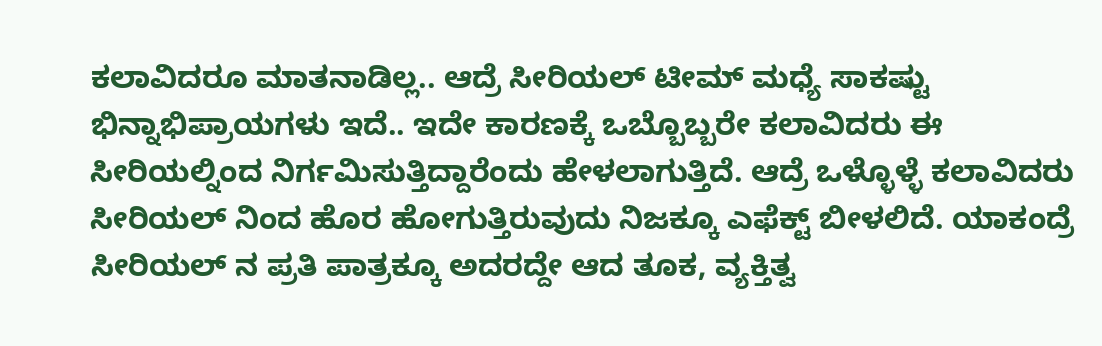ಕಲಾವಿದರೂ ಮಾತನಾಡಿಲ್ಲ.. ಆದ್ರೆ ಸೀರಿಯಲ್ ಟೀಮ್ ಮಧ್ಯೆ ಸಾಕಷ್ಟು ಭಿನ್ನಾಭಿಪ್ರಾಯಗಳು ಇದೆ.. ಇದೇ ಕಾರಣಕ್ಕೆ ಒಬ್ಬೊಬ್ಬರೇ ಕಲಾವಿದರು ಈ ಸೀರಿಯಲ್ನಿಂದ ನಿರ್ಗಮಿಸುತ್ತಿದ್ದಾರೆಂದು ಹೇಳಲಾಗುತ್ತಿದೆ. ಆದ್ರೆ ಒಳ್ಳೊಳ್ಳೆ ಕಲಾವಿದರು ಸೀರಿಯಲ್ ನಿಂದ ಹೊರ ಹೋಗುತ್ತಿರುವುದು ನಿಜಕ್ಕೂ ಎಫೆಕ್ಟ್ ಬೀಳಲಿದೆ. ಯಾಕಂದ್ರೆ ಸೀರಿಯಲ್ ನ ಪ್ರತಿ ಪಾತ್ರಕ್ಕೂ ಅದರದ್ದೇ ಆದ ತೂಕ, ವ್ಯಕ್ತಿತ್ವ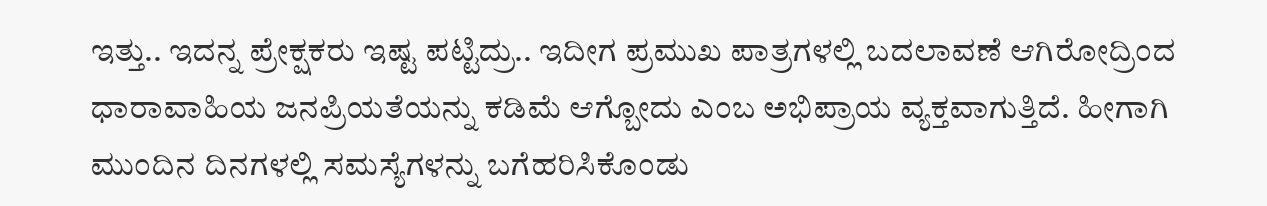ಇತ್ತು.. ಇದನ್ನ ಪ್ರೇಕ್ಷಕರು ಇಷ್ಟ ಪಟ್ಟಿದ್ರು.. ಇದೀಗ ಪ್ರಮುಖ ಪಾತ್ರಗಳಲ್ಲಿ ಬದಲಾವಣೆ ಆಗಿರೋದ್ರಿಂದ ಧಾರಾವಾಹಿಯ ಜನಪ್ರಿಯತೆಯನ್ನು ಕಡಿಮೆ ಆಗ್ಬೋದು ಎಂಬ ಅಭಿಪ್ರಾಯ ವ್ಯಕ್ತವಾಗುತ್ತಿದೆ. ಹೀಗಾಗಿ ಮುಂದಿನ ದಿನಗಳಲ್ಲಿ ಸಮಸ್ಯೆಗಳನ್ನು ಬಗೆಹರಿಸಿಕೊಂಡು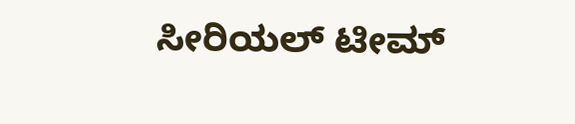ಸೀರಿಯಲ್ ಟೀಮ್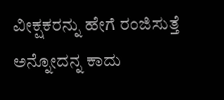ವೀಕ್ಷಕರನ್ನು ಹೇಗೆ ರಂಜಿಸುತ್ತೆ ಅನ್ನೋದನ್ನ ಕಾದು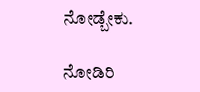ನೋಡ್ಬೇಕು.

ನೋಡಿರಿ